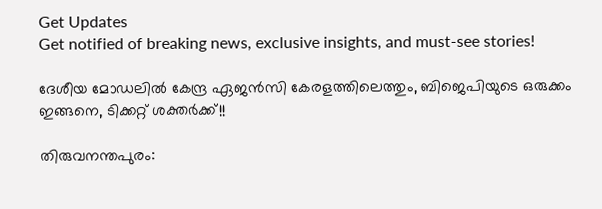Get Updates
Get notified of breaking news, exclusive insights, and must-see stories!

ദേശീയ മോഡലില്‍ കേന്ദ്ര ഏജന്‍സി കേരളത്തിലെത്തും, ബിജെപിയുടെ ഒരുക്കം ഇങ്ങനെ, ടിക്കറ്റ് ശക്തര്‍ക്ക്!!

തിരുവനന്തപുരം: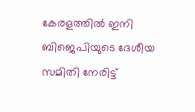കേരളത്തില്‍ ഇനി ബിജെപിയുടെ ദേശീയ സമിതി നേരിട്ട്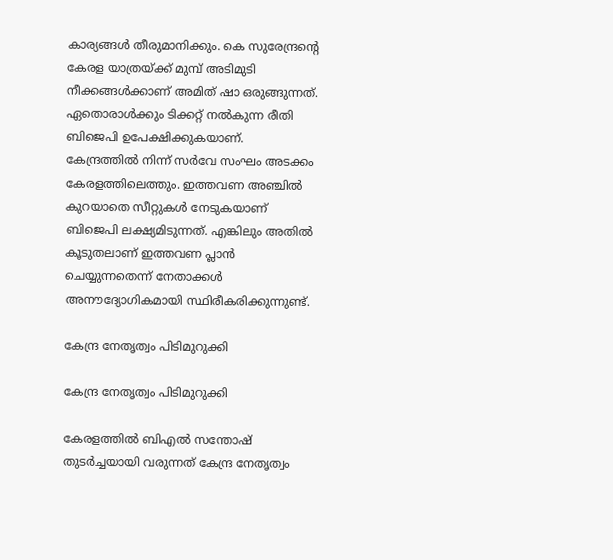കാര്യങ്ങള്‍ തീരുമാനിക്കും. കെ സുരേന്ദ്രന്റെ കേരള യാത്രയ്ക്ക് മുമ്പ് അടിമുടി നീക്കങ്ങള്‍ക്കാണ് അമിത് ഷാ ഒരുങ്ങുന്നത്. ഏതൊരാള്‍ക്കും ടിക്കറ്റ് നല്‍കുന്ന രീതി ബിജെപി ഉപേക്ഷിക്കുകയാണ്. കേന്ദ്രത്തില്‍ നിന്ന് സര്‍വേ സംഘം അടക്കം കേരളത്തിലെത്തും. ഇത്തവണ അഞ്ചില്‍ കുറയാതെ സീറ്റുകള്‍ നേടുകയാണ് ബിജെപി ലക്ഷ്യമിടുന്നത്. എങ്കിലും അതില്‍ കൂടുതലാണ് ഇത്തവണ പ്ലാന്‍ ചെയ്യുന്നതെന്ന് നേതാക്കള്‍ അനൗദ്യോഗികമായി സ്ഥിരീകരിക്കുന്നുണ്ട്.

കേന്ദ്ര നേതൃത്വം പിടിമുറുക്കി

കേന്ദ്ര നേതൃത്വം പിടിമുറുക്കി

കേരളത്തില്‍ ബിഎല്‍ സന്തോഷ് തുടര്‍ച്ചയായി വരുന്നത് കേന്ദ്ര നേതൃത്വം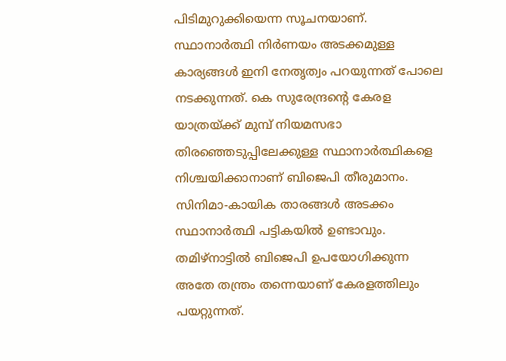പിടിമുറുക്കിയെന്ന സൂചനയാണ്. സ്ഥാനാര്‍ത്ഥി നിര്‍ണയം അടക്കമുള്ള കാര്യങ്ങള്‍ ഇനി നേതൃത്വം പറയുന്നത് പോലെ നടക്കുന്നത്. കെ സുരേന്ദ്രന്റെ കേരള യാത്രയ്ക്ക് മുമ്പ് നിയമസഭാ തിരഞ്ഞെടുപ്പിലേക്കുള്ള സ്ഥാനാര്‍ത്ഥികളെ നിശ്ചയിക്കാനാണ് ബിജെപി തീരുമാനം. സിനിമാ-കായിക താരങ്ങള്‍ അടക്കം സ്ഥാനാര്‍ത്ഥി പട്ടികയില്‍ ഉണ്ടാവും. തമിഴ്‌നാട്ടില്‍ ബിജെപി ഉപയോഗിക്കുന്ന അതേ തന്ത്രം തന്നെയാണ് കേരളത്തിലും പയറ്റുന്നത്.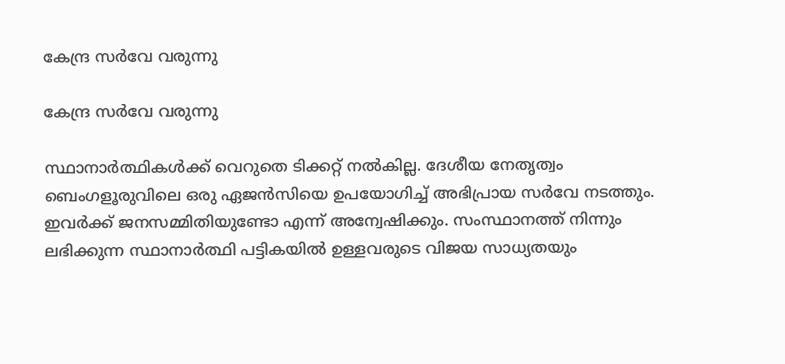കേന്ദ്ര സര്‍വേ വരുന്നു

കേന്ദ്ര സര്‍വേ വരുന്നു

സ്ഥാനാര്‍ത്ഥികള്‍ക്ക് വെറുതെ ടിക്കറ്റ് നല്‍കില്ല. ദേശീയ നേതൃത്വം ബെംഗളൂരുവിലെ ഒരു ഏജന്‍സിയെ ഉപയോഗിച്ച് അഭിപ്രായ സര്‍വേ നടത്തും. ഇവര്‍ക്ക് ജനസമ്മിതിയുണ്ടോ എന്ന് അന്വേഷിക്കും. സംസ്ഥാനത്ത് നിന്നും ലഭിക്കുന്ന സ്ഥാനാര്‍ത്ഥി പട്ടികയില്‍ ഉള്ളവരുടെ വിജയ സാധ്യതയും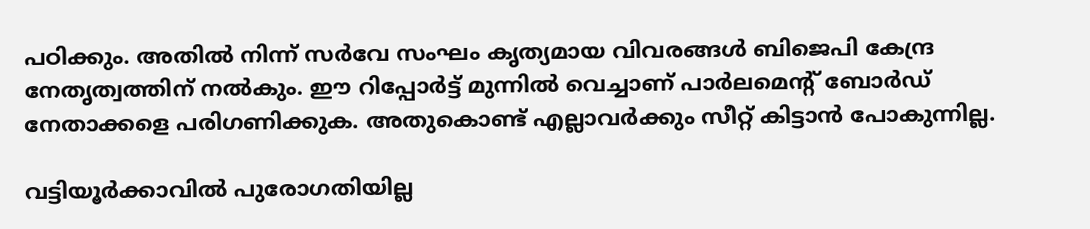പഠിക്കും. അതില്‍ നിന്ന് സര്‍വേ സംഘം കൃത്യമായ വിവരങ്ങള്‍ ബിജെപി കേന്ദ്ര നേതൃത്വത്തിന് നല്‍കും. ഈ റിപ്പോര്‍ട്ട് മുന്നില്‍ വെച്ചാണ് പാര്‍ലമെന്റ് ബോര്‍ഡ് നേതാക്കളെ പരിഗണിക്കുക. അതുകൊണ്ട് എല്ലാവര്‍ക്കും സീറ്റ് കിട്ടാന്‍ പോകുന്നില്ല.

വട്ടിയൂര്‍ക്കാവില്‍ പുരോഗതിയില്ല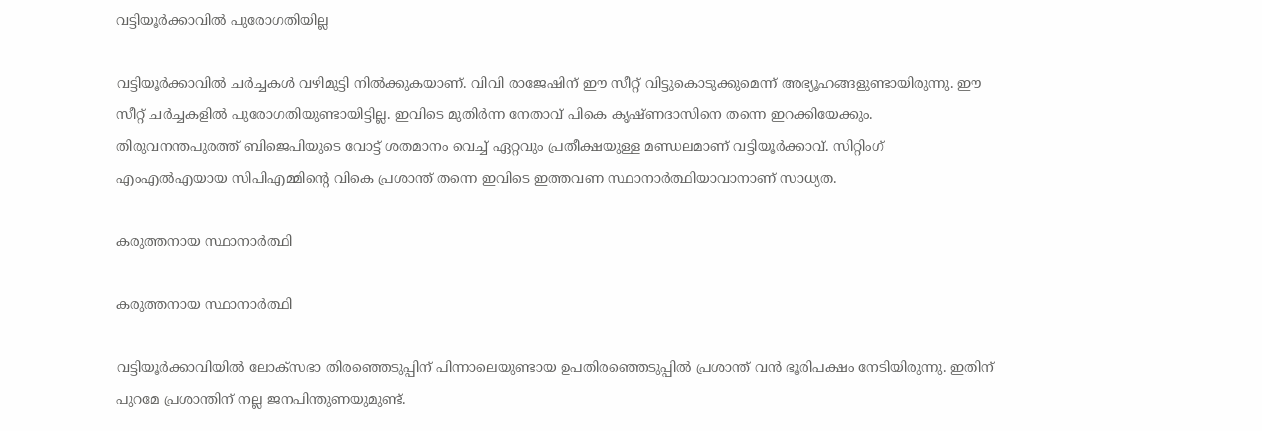വട്ടിയൂര്‍ക്കാവില്‍ പുരോഗതിയില്ല

വട്ടിയൂര്‍ക്കാവില്‍ ചര്‍ച്ചകള്‍ വഴിമുട്ടി നില്‍ക്കുകയാണ്. വിവി രാജേഷിന് ഈ സീറ്റ് വിട്ടുകൊടുക്കുമെന്ന് അഭ്യൂഹങ്ങളുണ്ടായിരുന്നു. ഈ സീറ്റ് ചര്‍ച്ചകളില്‍ പുരോഗതിയുണ്ടായിട്ടില്ല. ഇവിടെ മുതിര്‍ന്ന നേതാവ് പികെ കൃഷ്ണദാസിനെ തന്നെ ഇറക്കിയേക്കും. തിരുവനന്തപുരത്ത് ബിജെപിയുടെ വോട്ട് ശതമാനം വെച്ച് ഏറ്റവും പ്രതീക്ഷയുള്ള മണ്ഡലമാണ് വട്ടിയൂര്‍ക്കാവ്. സിറ്റിംഗ് എംഎല്‍എയായ സിപിഎമ്മിന്റെ വികെ പ്രശാന്ത് തന്നെ ഇവിടെ ഇത്തവണ സ്ഥാനാര്‍ത്ഥിയാവാനാണ് സാധ്യത.

കരുത്തനായ സ്ഥാനാര്‍ത്ഥി

കരുത്തനായ സ്ഥാനാര്‍ത്ഥി

വട്ടിയൂര്‍ക്കാവിയില്‍ ലോക്‌സഭാ തിരഞ്ഞെടുപ്പിന് പിന്നാലെയുണ്ടായ ഉപതിരഞ്ഞെടുപ്പില്‍ പ്രശാന്ത് വന്‍ ഭൂരിപക്ഷം നേടിയിരുന്നു. ഇതിന് പുറമേ പ്രശാന്തിന് നല്ല ജനപിന്തുണയുമുണ്ട്.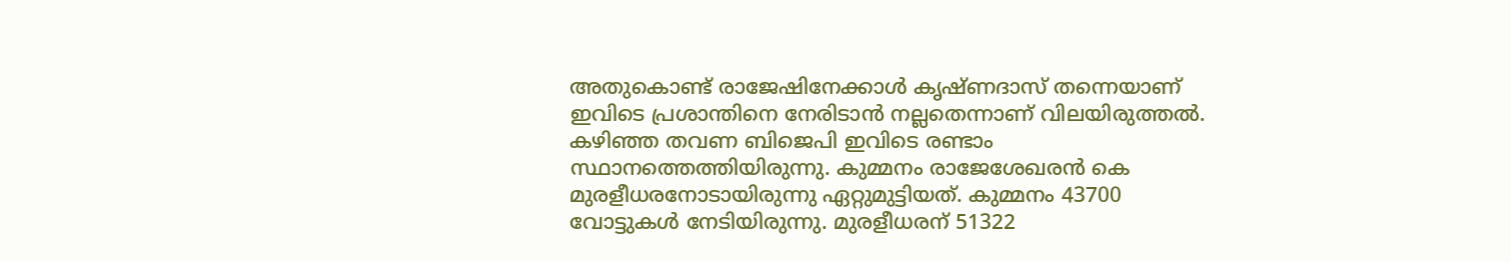അതുകൊണ്ട് രാജേഷിനേക്കാള്‍ കൃഷ്ണദാസ് തന്നെയാണ് ഇവിടെ പ്രശാന്തിനെ നേരിടാന്‍ നല്ലതെന്നാണ് വിലയിരുത്തല്‍. കഴിഞ്ഞ തവണ ബിജെപി ഇവിടെ രണ്ടാം സ്ഥാനത്തെത്തിയിരുന്നു. കുമ്മനം രാജേശേഖരന്‍ കെ മുരളീധരനോടായിരുന്നു ഏറ്റുമുട്ടിയത്. കുമ്മനം 43700 വോട്ടുകള്‍ നേടിയിരുന്നു. മുരളീധരന് 51322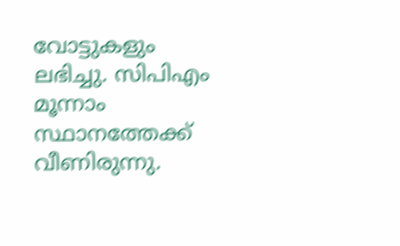വോട്ടുകളും ലഭിച്ചു. സിപിഎം മൂന്നാം സ്ഥാനത്തേക്ക് വീണിരുന്നു.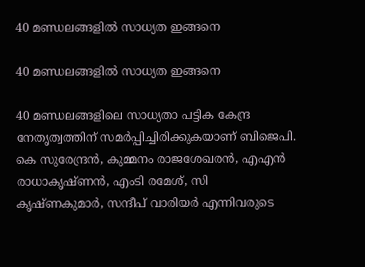40 മണ്ഡലങ്ങളില്‍ സാധ്യത ഇങ്ങനെ

40 മണ്ഡലങ്ങളില്‍ സാധ്യത ഇങ്ങനെ

40 മണ്ഡലങ്ങളിലെ സാധ്യതാ പട്ടിക കേന്ദ്ര നേതൃത്വത്തിന് സമര്‍പ്പിച്ചിരിക്കുകയാണ് ബിജെപി. കെ സുരേന്ദ്രന്‍, കുമ്മനം രാജശേഖരന്‍, എഎന്‍ രാധാകൃഷ്ണന്‍, എംടി രമേശ്, സി കൃഷ്ണകുമാര്‍, സന്ദീപ് വാരിയര്‍ എന്നിവരുടെ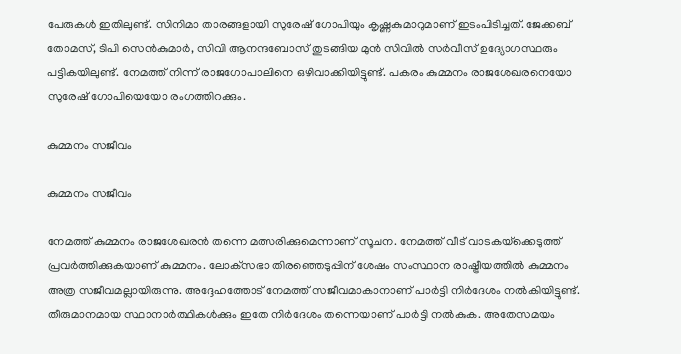പേരുകള്‍ ഇതിലുണ്ട്. സിനിമാ താരങ്ങളായി സുരേഷ് ഗോപിയും കൃഷ്ണകുമാറുമാണ് ഇടംപിടിച്ചത്. ജേക്കബ് തോമസ്, ടിപി സെന്‍കുമാര്‍, സിവി ആനന്ദബോസ് തുടങ്ങിയ മുന്‍ സിവില്‍ സര്‍വീസ് ഉദ്യോഗസ്ഥരും പട്ടികയിലുണ്ട്. നേമത്ത് നിന്ന് രാജഗോപാലിനെ ഒഴിവാക്കിയിട്ടുണ്ട്. പകരം കുമ്മനം രാജശേഖരനെയോ സുരേഷ് ഗോപിയെയോ രംഗത്തിറക്കും.

കുമ്മനം സജീവം

കുമ്മനം സജീവം

നേമത്ത് കുമ്മനം രാജശേഖരന്‍ തന്നെ മത്സരിക്കുമെന്നാണ് സൂചന. നേമത്ത് വീട് വാടകയ്‌ക്കെടുത്ത് പ്രവര്‍ത്തിക്കുകയാണ് കുമ്മനം. ലോക്‌സഭാ തിരഞ്ഞെടുപ്പിന് ശേഷം സംസ്ഥാന രാഷ്ട്രീയത്തില്‍ കുമ്മനം അത്ര സജീവമല്ലായിരുന്നു. അദ്ദേഹത്തോട് നേമത്ത് സജീവമാകാനാണ് പാര്‍ട്ടി നിര്‍ദേശം നല്‍കിയിട്ടുണ്ട്. തീരുമാനമായ സ്ഥാനാര്‍ത്ഥികള്‍ക്കും ഇതേ നിര്‍ദേശം തന്നെയാണ് പാര്‍ട്ടി നല്‍കുക. അതേസമയം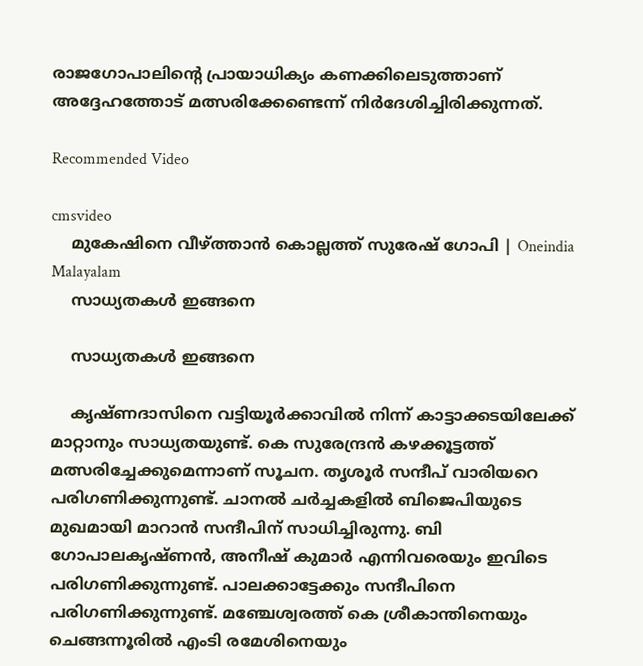രാജഗോപാലിന്റെ പ്രായാധിക്യം കണക്കിലെടുത്താണ് അദ്ദേഹത്തോട് മത്സരിക്കേണ്ടെന്ന് നിര്‍ദേശിച്ചിരിക്കുന്നത്.

Recommended Video

cmsvideo
    മുകേഷിനെ വീഴ്ത്താന്‍ കൊല്ലത്ത് സുരേഷ് ഗോപി | Oneindia Malayalam
    സാധ്യതകള്‍ ഇങ്ങനെ

    സാധ്യതകള്‍ ഇങ്ങനെ

    കൃഷ്ണദാസിനെ വട്ടിയൂര്‍ക്കാവില്‍ നിന്ന് കാട്ടാക്കടയിലേക്ക് മാറ്റാനും സാധ്യതയുണ്ട്. കെ സുരേന്ദ്രന്‍ കഴക്കൂട്ടത്ത് മത്സരിച്ചേക്കുമെന്നാണ് സൂചന. തൃശൂര്‍ സന്ദീപ് വാരിയറെ പരിഗണിക്കുന്നുണ്ട്. ചാനല്‍ ചര്‍ച്ചകളില്‍ ബിജെപിയുടെ മുഖമായി മാറാന്‍ സന്ദീപിന് സാധിച്ചിരുന്നു. ബി ഗോപാലകൃഷ്ണന്‍, അനീഷ് കുമാര്‍ എന്നിവരെയും ഇവിടെ പരിഗണിക്കുന്നുണ്ട്. പാലക്കാട്ടേക്കും സന്ദീപിനെ പരിഗണിക്കുന്നുണ്ട്. മഞ്ചേശ്വരത്ത് കെ ശ്രീകാന്തിനെയും ചെങ്ങന്നൂരില്‍ എംടി രമേശിനെയും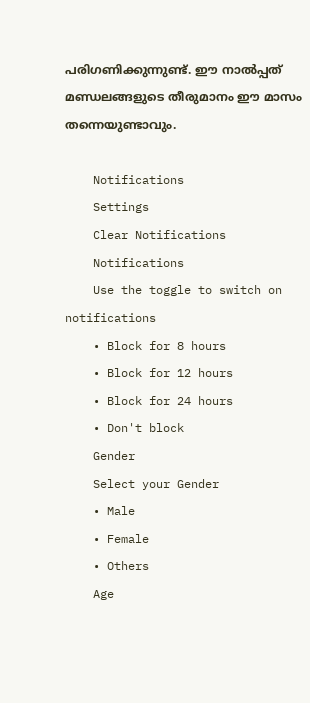പരിഗണിക്കുന്നുണ്ട്. ഈ നാല്‍പ്പത് മണ്ഡലങ്ങളുടെ തീരുമാനം ഈ മാസം തന്നെയുണ്ടാവും.

    Notifications
    Settings
    Clear Notifications
    Notifications
    Use the toggle to switch on notifications
    • Block for 8 hours
    • Block for 12 hours
    • Block for 24 hours
    • Don't block
    Gender
    Select your Gender
    • Male
    • Female
    • Others
    Age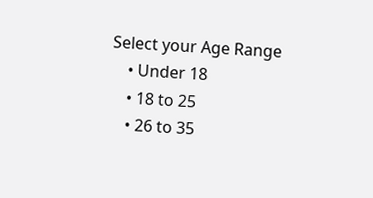Select your Age Range
    • Under 18
    • 18 to 25
    • 26 to 35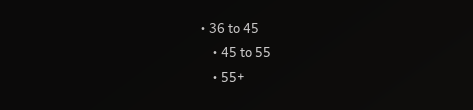• 36 to 45
    • 45 to 55
    • 55+